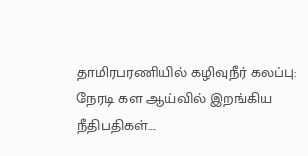தாமிரபரணியில் கழிவுநீர் கலப்பு: நேரடி கள ஆய்வில் இறங்கிய நீதிபதிகள்….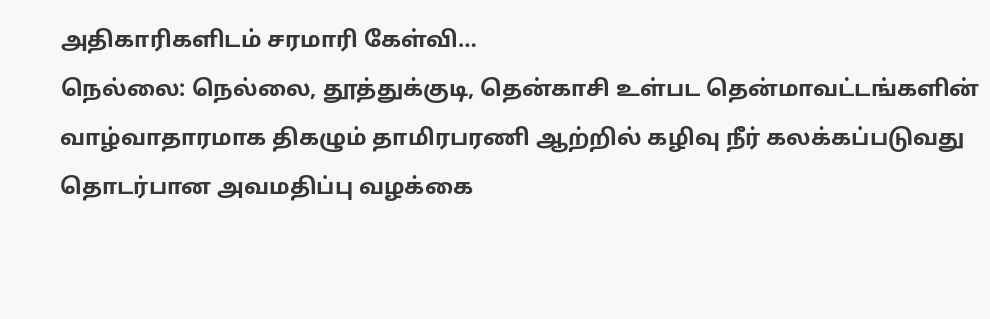அதிகாரிகளிடம் சரமாரி கேள்வி…
நெல்லை: நெல்லை, தூத்துக்குடி, தென்காசி உள்பட தென்மாவட்டங்களின் வாழ்வாதாரமாக திகழும் தாமிரபரணி ஆற்றில் கழிவு நீர் கலக்கப்படுவது தொடர்பான அவமதிப்பு வழக்கை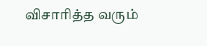விசாரித்த வரும்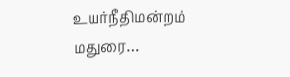உயர்நீதிமன்றம் மதுரை…